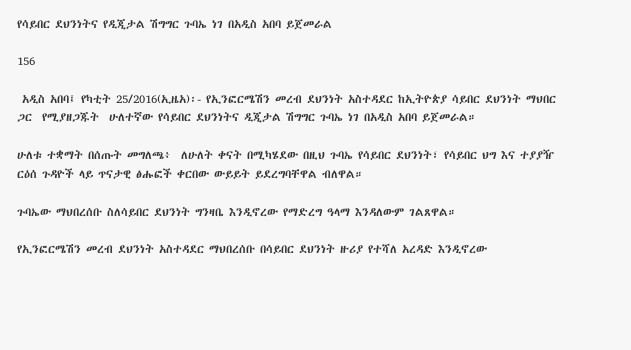የሳይበር ደህንነትና የዲጂታል ሽግግር ጉባኤ ነገ በአዲስ አበባ ይጀመራል

156

 አዲስ አበባ፤ የካቲት 25/2016(ኢዜአ)፡- የኢንፎርሜሽን መረብ ደህንነት አስተዳደር ከኢትዮጵያ ሳይበር ደህንነት ማህበር ጋር  የሚያዘጋጁት  ሁለተኛው የሳይበር ደህንነትና ዲጂታል ሽግግር ጉባኤ ነገ በአዲስ አበባ ይጀመራል።

ሁለቱ ተቋማት በሰጡት መግለጫ፥  ለሁለት ቀናት በሚካሄደው በዚህ ጉባኤ የሳይበር ደህንነት፣ የሳይበር ህግ እና ተያያዥ ርዕሰ ጉዳዮች ላይ ጥናታዊ ፅሑፎች ቀርበው ውይይት ይደረግባቸዋል ብለዋል።

ጉባኤው ማህበረሰቡ ስለሳይበር ደህንነት ግንዛቤ እንዲኖረው የማድረግ ዓላማ እንዳለውም ገልጸዋል።

የኢንፎርሜሽን መረብ ደህንነት አስተዳደር ማህበረሰቡ በሳይበር ደህንነት ዙሪያ የተሻለ አረዳድ እንዲኖረው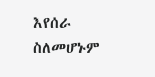እየሰራ ስለመሆኑም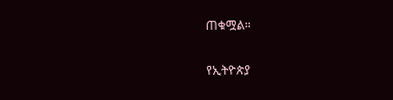ጠቁሟል።

የኢትዮጵያ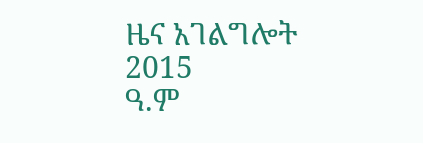ዜና አገልግሎት
2015
ዓ.ም